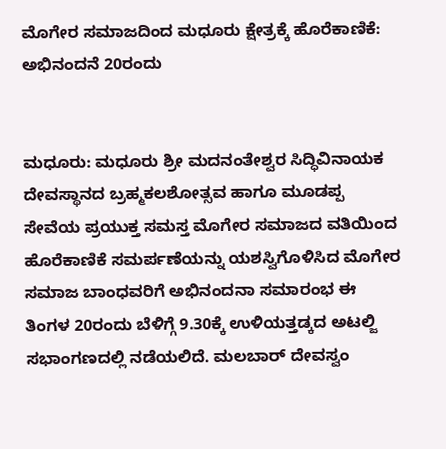ಮೊಗೇರ ಸಮಾಜದಿಂದ ಮಧೂರು ಕ್ಷೇತ್ರಕ್ಕೆ ಹೊರೆಕಾಣಿಕೆ: ಅಭಿನಂದನೆ 20ರಂದು


ಮಧೂರು: ಮಧೂರು ಶ್ರೀ ಮದನಂತೇಶ್ವರ ಸಿದ್ಧಿವಿನಾಯಕ ದೇವಸ್ಥಾನದ ಬ್ರಹ್ಮಕಲಶೋತ್ಸವ ಹಾಗೂ ಮೂಡಪ್ಪ ಸೇವೆಯ ಪ್ರಯುಕ್ತ ಸಮಸ್ತ ಮೊಗೇರ ಸಮಾಜದ ವತಿಯಿಂದ ಹೊರೆಕಾಣಿಕೆ ಸಮರ್ಪಣೆಯನ್ನು ಯಶಸ್ವಿಗೊಳಿಸಿದ ಮೊಗೇರ ಸಮಾಜ ಬಾಂಧವರಿಗೆ ಅಭಿನಂದನಾ ಸಮಾರಂಭ ಈ ತಿಂಗಳ 20ರಂದು ಬೆಳಿಗ್ಗೆ 9.30ಕ್ಕೆ ಉಳಿಯತ್ತಡ್ಕದ ಅಟಲ್ಜಿ ಸಭಾಂಗಣದಲ್ಲಿ ನಡೆಯಲಿದೆ. ಮಲಬಾರ್ ದೇವಸ್ವಂ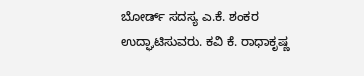ಬೋರ್ಡ್ ಸದಸ್ಯ ಎ.ಕೆ. ಶಂಕರ ಉದ್ಘಾಟಿಸುವರು. ಕವಿ ಕೆ. ರಾಧಾಕೃಷ್ಣ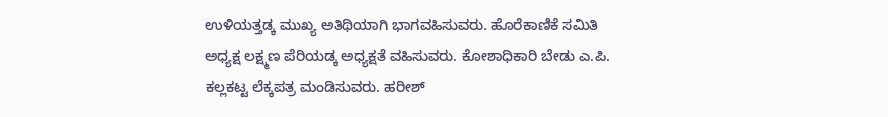ಉಳಿಯತ್ತಡ್ಕ ಮುಖ್ಯ ಅತಿಥಿಯಾಗಿ ಭಾಗವಹಿಸುವರು. ಹೊರೆಕಾಣಿಕೆ ಸಮಿತಿ ಅಧ್ಯಕ್ಷ ಲಕ್ಷ್ಮಣ ಪೆರಿಯಡ್ಕ ಅಧ್ಯಕ್ಷತೆ ವಹಿಸುವರು. ಕೋಶಾಧಿಕಾರಿ ಬೇಡು ಎ.ಪಿ. ಕಲ್ಲಕಟ್ಟ ಲೆಕ್ಕಪತ್ರ ಮಂಡಿಸುವರು. ಹರೀಶ್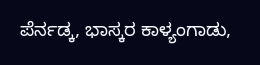ಪೆರ್ನಡ್ಕ, ಭಾಸ್ಕರ ಕಾಳ್ಯಂಗಾಡು,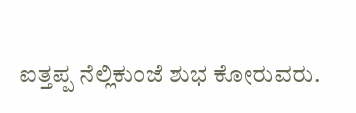ಐತ್ತಪ್ಪ ನೆಲ್ಲಿಕುಂಜೆ ಶುಭ ಕೋರುವರು.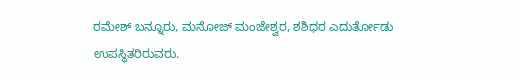ರಮೇಶ್ ಬನ್ನೂರು, ಮನೋಜ್ ಮಂಜೇಶ್ವರ, ಶಶಿಧರ ಎದುರ್ತೋಡು ಉಪಸ್ಥಿತರಿರುವರು.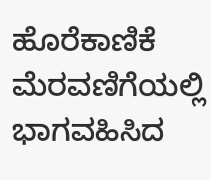ಹೊರೆಕಾಣಿಕೆ ಮೆರವಣಿಗೆಯಲ್ಲಿ ಭಾಗವಹಿಸಿದ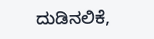ದುಡಿನಲಿಕೆ,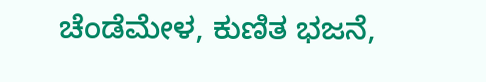ಚೆಂಡೆಮೇಳ, ಕುಣಿತ ಭಜನೆ,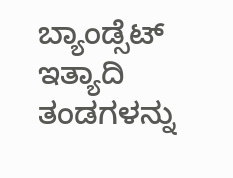ಬ್ಯಾಂಡ್ಸೆಟ್ ಇತ್ಯಾದಿ ತಂಡಗಳನ್ನು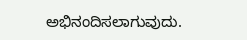ಅಭಿನಂದಿಸಲಾಗುವುದು.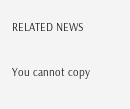RELATED NEWS

You cannot copy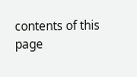contents of this page